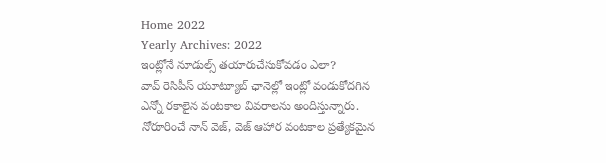Home 2022
Yearly Archives: 2022
ఇంట్లోనే నూడుల్స్ తయారుచేసుకోవడం ఎలా?
వావ్ రెసిపీస్ యూట్యూబ్ ఛానెల్లో ఇంట్లో వండుకోదగిన ఎన్నో రకాలైన వంటకాల వివరాలను అందిస్తున్నారు. నోరూరించే నాన్ వెజ్, వెజ్ ఆహార వంటకాల ప్రత్యేకమైన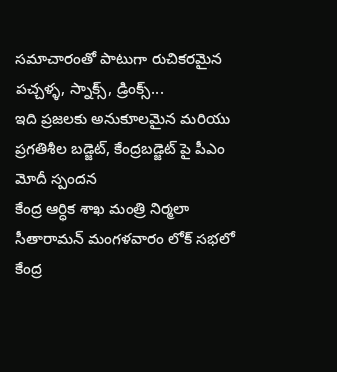సమాచారంతో పాటుగా రుచికరమైన పచ్చళ్ళ, స్నాక్స్, డ్రింక్స్...
ఇది ప్రజలకు అనుకూలమైన మరియు ప్రగతిశీల బడ్జెట్, కేంద్రబడ్జెట్ పై పీఎం మోదీ స్పందన
కేంద్ర ఆర్ధిక శాఖ మంత్రి నిర్మలా సీతారామన్ మంగళవారం లోక్ సభలో కేంద్ర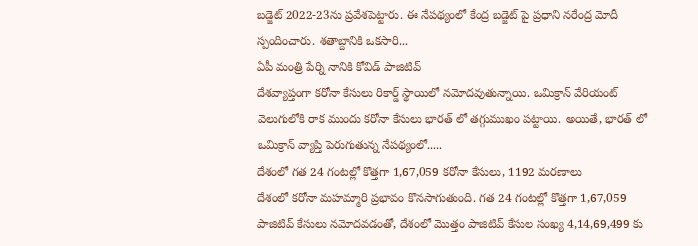బడ్జెట్ 2022-23ను ప్రవేశపెట్టారు. ఈ నేపథ్యంలో కేంద్ర బడ్జెట్ పై ప్రధాని నరేంద్ర మోదీ స్పందించారు. శతాబ్దానికి ఒకసారి...
ఏపీ మంత్రి పేర్ని నానికి కోవిడ్ పాజిటివ్
దేశవ్యాప్తంగా కరోనా కేసులు రికార్డ్ స్థాయిలో నమోదవుతున్నాయి. ఒమిక్రాన్ వేరియంట్ వెలుగులోకి రాక ముందు కరోనా కేసులు భారత్ లో తగ్గుముఖం పట్టాయి. అయితే, భారత్ లో ఒమిక్రాన్ వ్యాప్తి పెరుగుతున్న నేపథ్యంలో.....
దేశంలో గత 24 గంటల్లో కొత్తగా 1,67,059 కరోనా కేసులు, 1192 మరణాలు
దేశంలో కరోనా మహమ్మారి ప్రభావం కొనసాగుతుంది. గత 24 గంటల్లో కొత్తగా 1,67,059 పాజిటివ్ కేసులు నమోదవడంతో, దేశంలో మొత్తం పాజిటివ్ కేసుల సంఖ్య 4,14,69,499 కు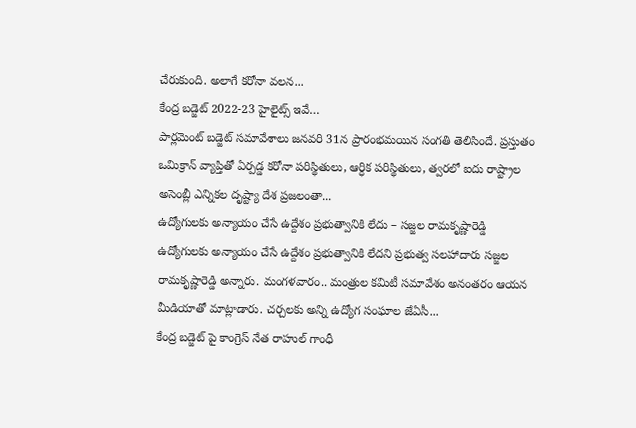చేరుకుంది. అలాగే కరోనా వలన...
కేంద్ర బడ్జెట్ 2022-23 హైలైట్స్ ఇవే…
పార్లమెంట్ బడ్జెట్ సమావేశాలు జనవరి 31న ప్రారంభమయిన సంగతి తెలిసిందే. ప్రస్తుతం ఒమిక్రాన్ వ్యాప్తితో ఏర్పడ్డ కరోనా పరిస్థితులు, ఆర్ధిక పరిస్థితులు, త్వరలో ఐదు రాష్ట్రాల అసెంబ్లీ ఎన్నికల దృష్ట్యా దేశ ప్రజలంతా...
ఉద్యోగులకు అన్యాయం చేసే ఉద్దేశం ప్రభుత్వానికి లేదు – సజ్జల రామకృష్ణారెడ్డి
ఉద్యోగులకు అన్యాయం చేసే ఉద్దేశం ప్రభుత్వానికి లేదని ప్రభుత్వ సలహాదారు సజ్జల రామకృష్ణారెడ్డి అన్నారు. మంగళవారం.. మంత్రుల కమిటీ సమావేశం అనంతరం ఆయన మీడియాతో మాట్లాడారు. చర్చలకు అన్ని ఉద్యోగ సంఘాల జేఏసీ...
కేంద్ర బడ్జెట్ పై కాంగ్రెస్ నేత రాహుల్ గాంధీ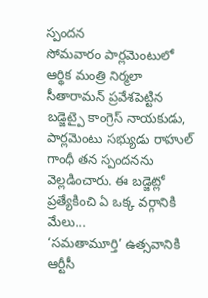స్పందన
సోమవారం పార్లమెంటులో ఆర్థిక మంత్రి నిర్మలా సీతారామన్ ప్రవేశపెట్టిన బడ్జెట్పై కాంగ్రెస్ నాయకుడు, పార్లమెంటు సభ్యుడు రాహుల్ గాంధీ తన స్పందనను వెల్లడించారు. ఈ బడ్జెట్లో ప్రత్యేకించి ఏ ఒక్క వర్గానికి మేలు...
‘సమతామూర్తి’ ఉత్సవానికి ఆర్టీసీ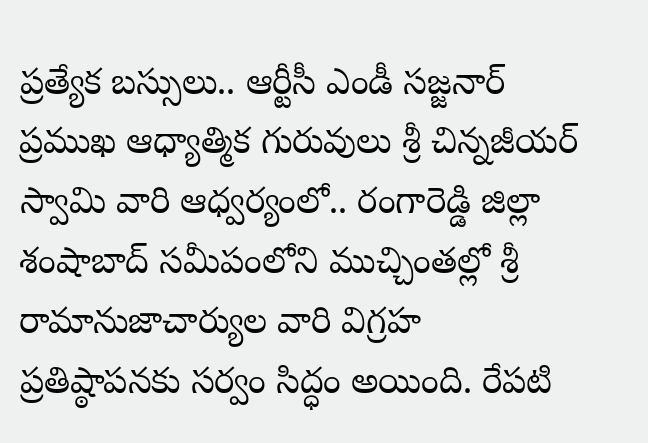ప్రత్యేక బస్సులు.. ఆర్టీసీ ఎండీ సజ్జనార్
ప్రముఖ ఆధ్యాత్మిక గురువులు శ్రీ చిన్నజీయర్ స్వామి వారి ఆధ్వర్యంలో.. రంగారెడ్డి జిల్లా శంషాబాద్ సమీపంలోని ముచ్చింతల్లో శ్రీ రామానుజాచార్యుల వారి విగ్రహ ప్రతిష్ఠాపనకు సర్వం సిద్ధం అయింది. రేపటి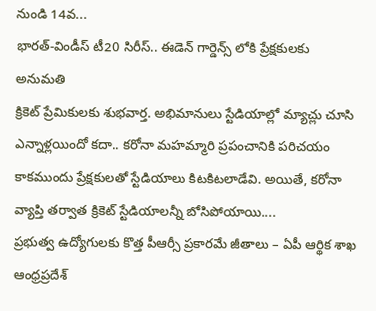నుండి 14వ...
భారత్-విండీస్ టీ20 సిరీస్.. ఈడెన్ గార్డెన్స్ లోకి ప్రేక్షకులకు అనుమతి
క్రికెట్ ప్రేమికులకు శుభవార్త. అభిమానులు స్టేడియాల్లో మ్యాచ్లు చూసి ఎన్నాళ్లయిందో కదా.. కరోనా మహమ్మారి ప్రపంచానికి పరిచయం కాకముందు ప్రేక్షకులతో స్టేడియాలు కిటకిటలాడేవి. అయితే, కరోనా వ్యాప్తి తర్వాత క్రికెట్ స్టేడియాలన్నీ బోసిపోయాయి....
ప్రభుత్వ ఉద్యోగులకు కొత్త పీఆర్సీ ప్రకారమే జీతాలు – ఏపీ ఆర్థిక శాఖ
ఆంధ్రప్రదేశ్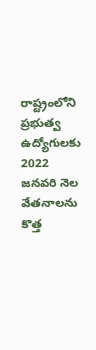రాష్ట్రంలోని ప్రభుత్వ ఉద్యోగులకు 2022 జనవరి నెల వేతనాలను కొత్త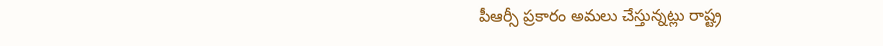పీఆర్సీ ప్రకారం అమలు చేస్తున్నట్లు రాష్ట్ర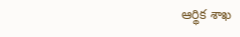ఆర్థిక శాఖ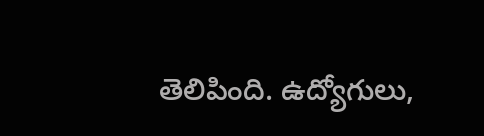తెలిపింది. ఉద్యోగులు,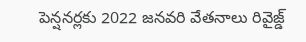పెన్షనర్లకు 2022 జనవరి వేతనాలు రివైజ్డ్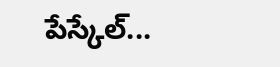పేస్కేల్...